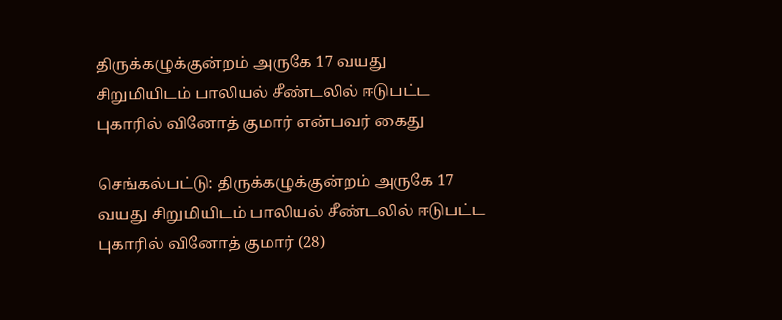திருக்கழுக்குன்றம் அருகே 17 வயது சிறுமியிடம் பாலியல் சீண்டலில் ஈடுபட்ட புகாரில் வினோத் குமார் என்பவர் கைது

செங்கல்பட்டு: திருக்கழுக்குன்றம் அருகே 17 வயது சிறுமியிடம் பாலியல் சீண்டலில் ஈடுபட்ட புகாரில் வினோத் குமார் (28)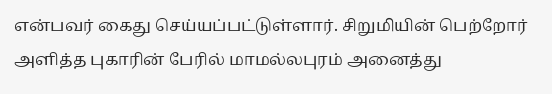என்பவர் கைது செய்யப்பட்டுள்ளார். சிறுமியின் பெற்றோர் அளித்த புகாரின் பேரில் மாமல்லபுரம் அனைத்து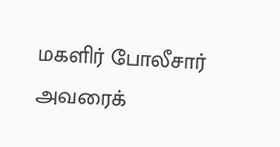மகளிர் போலீசார் அவரைக்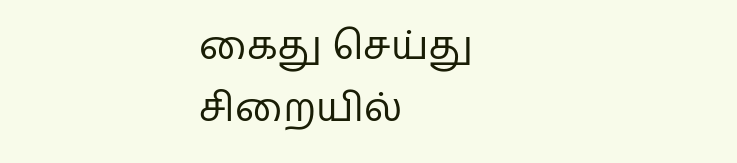கைது செய்து சிறையில்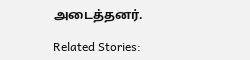அடைத்தனர்.

Related Stories: